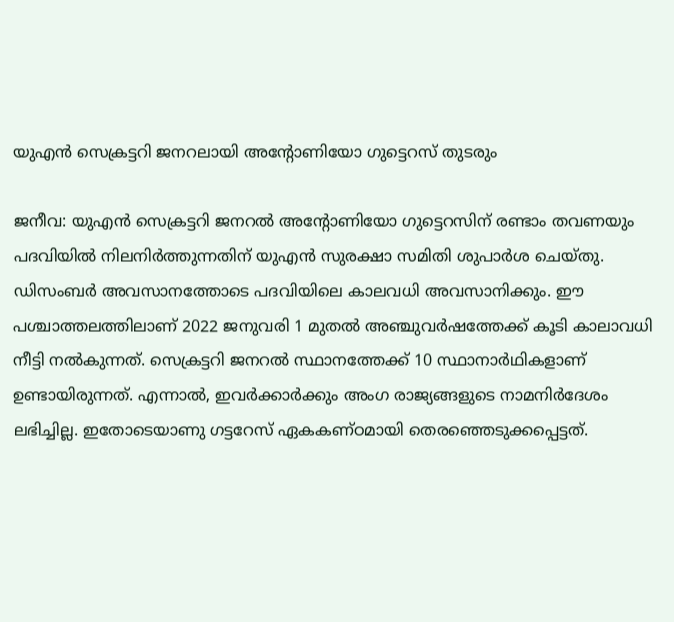യുഎന്‍ സെക്രട്ടറി ജനറലായി അന്റോണിയോ ഗുട്ടെറസ് തുടരും

ജനീവ: യുഎന്‍ സെക്രട്ടറി ജനറല്‍ അന്റോണിയോ ഗുട്ടെറസിന് രണ്ടാം തവണയും പദവിയില്‍ നിലനിര്‍ത്തുന്നതിന് യുഎന്‍ സുരക്ഷാ സമിതി ശുപാര്‍ശ ചെയ്തു. ഡിസംബര്‍ അവസാനത്തോടെ പദവിയിലെ കാലവധി അവസാനിക്കും. ഈ പശ്ചാത്തലത്തിലാണ് 2022 ജനുവരി 1 മുതല്‍ അഞ്ചുവര്‍ഷത്തേക്ക് കൂടി കാലാവധി നീട്ടി നല്‍കുന്നത്. സെക്രട്ടറി ജനറല്‍ സ്ഥാനത്തേക്ക് 10 സ്ഥാനാര്‍ഥികളാണ് ഉണ്ടായിരുന്നത്. എന്നാല്‍, ഇവര്‍ക്കാര്‍ക്കും അംഗ രാജ്യങ്ങളുടെ നാമനിര്‍ദേശം ലഭിച്ചില്ല. ഇതോടെയാണു ഗട്ടറേസ് ഏകകണ്ഠമായി തെരഞ്ഞെടുക്കപ്പെട്ടത്.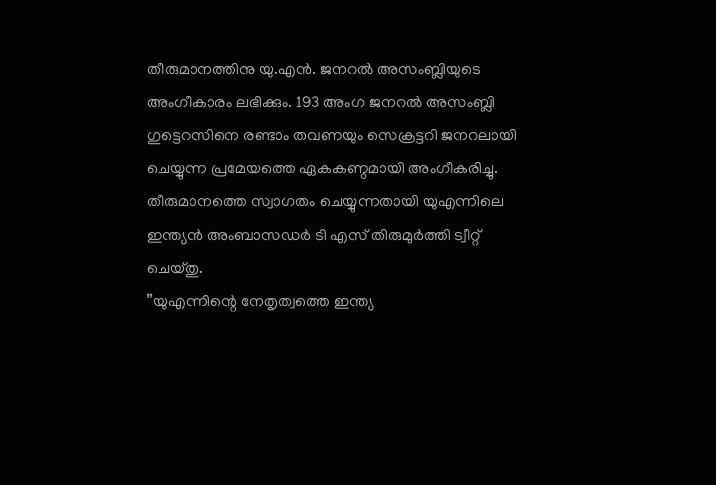തീരുമാനത്തിനു യു.എന്‍. ജനറല്‍ അസംബ്ലിയുടെ അംഗീകാരം ലഭിക്കും. 193 അംഗ ജനറല്‍ അസംബ്ലി ഗുട്ടെറസിനെ രണ്ടാം തവണയും സെക്രട്ടറി ജനറലായി ചെയ്യുന്ന പ്രമേയത്തെ ഏകകണ്ഠമായി അംഗീകരിച്ചു. തീരുമാനത്തെ സ്വാഗതം ചെയ്യുന്നതായി യുഎന്നിലെ ഇന്ത്യന്‍ അംബാസഡര്‍ ടി എസ് തിരുമുര്‍ത്തി ട്വീറ്റ് ചെയ്തു.
”യുഎന്നിന്റെ നേതൃത്വത്തെ ഇന്ത്യ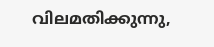വിലമതിക്കുന്നു,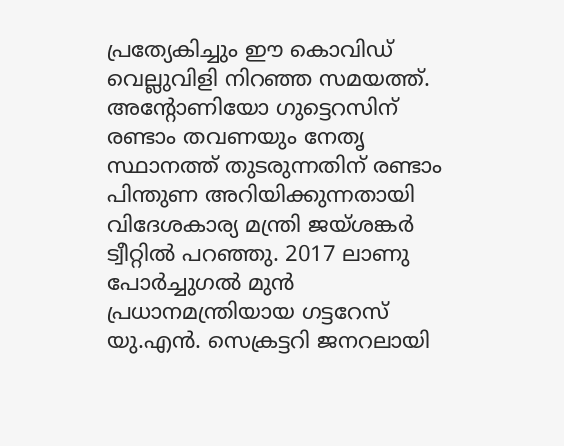പ്രത്യേകിച്ചും ഈ കൊവിഡ് വെല്ലുവിളി നിറഞ്ഞ സമയത്ത്. അന്റോണിയോ ഗുട്ടെറസിന് രണ്ടാം തവണയും നേതൃ സ്ഥാനത്ത് തുടരുന്നതിന് രണ്ടാം പിന്തുണ അറിയിക്കുന്നതായി വിദേശകാര്യ മന്ത്രി ജയ്ശങ്കര്‍ ട്വീറ്റില്‍ പറഞ്ഞു. 2017 ലാണു പോര്‍ച്ചുഗല്‍ മുന്‍ പ്രധാനമന്ത്രിയായ ഗട്ടറേസ് യു.എന്‍. സെക്രട്ടറി ജനറലായി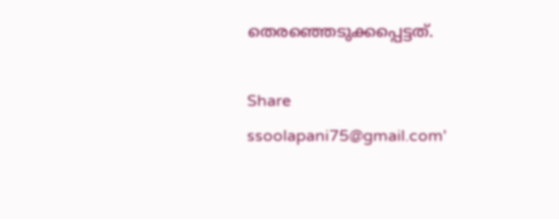തെരഞ്ഞെടുക്കപ്പെട്ടത്.

Share
ssoolapani75@gmail.com'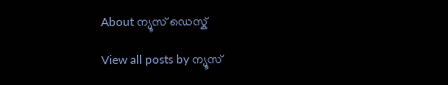About ന്യൂസ് ഡെസ്ക്

View all posts by ന്യൂസ്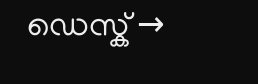ഡെസ്ക് →